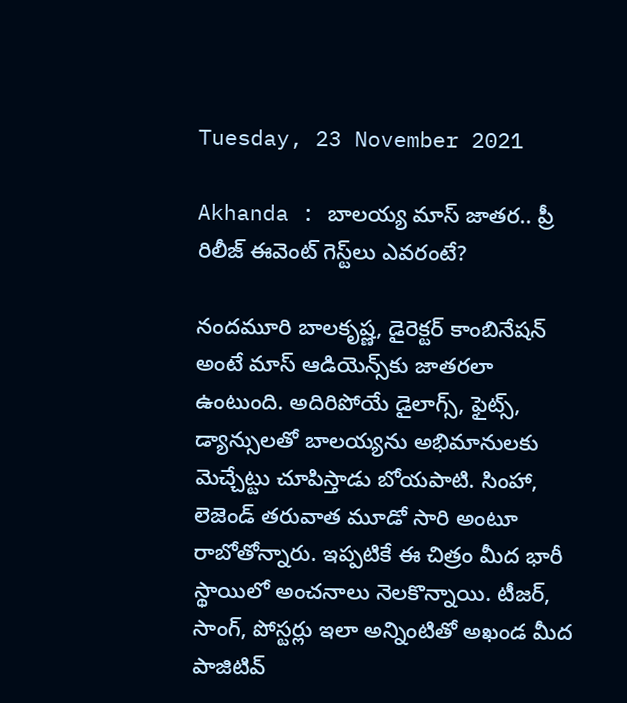Tuesday, 23 November 2021

Akhanda : బాలయ్య మాస్ జాతర.. ప్రీ రిలీజ్ ఈవెంట్ గెస్ట్‌లు ఎవరంటే?

నందమూరి బాలకృష్ణ, డైరెక్టర్ కాంబినేషన్‌ అంటే మాస్ ఆడియెన్స్‌కు జాతరలా ఉంటుంది. అదిరిపోయే డైలాగ్స్, ఫైట్స్, డ్యాన్సులతో బాలయ్యను అభిమానులకు మెచ్చేట్టు చూపిస్తాడు బోయపాటి. సింహా, లెజెండ్ తరువాత మూడో సారి అంటూ రాబోతోన్నారు. ఇప్పటికే ఈ చిత్రం మీద భారీ స్థాయిలో అంచనాలు నెలకొన్నాయి. టీజర్, సాంగ్, పోస్టర్లు ఇలా అన్నింటితో అఖండ మీద పాజిటివ్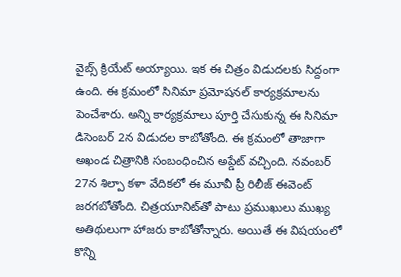వైబ్స్ క్రియేట్ అయ్యాయి. ఇక ఈ చిత్రం విడుదలకు సిద్దంగా ఉంది. ఈ క్రమంలో సినిమా ప్రమోషనల్ కార్యక్రమాలను పెంచేశారు. అన్ని కార్యక్రమాలు పూర్తి చేసుకున్న ఈ సినిమా డిసెంబర్ 2న విడుదల కాబోతోంది. ఈ క్రమంలో తాజాగా అఖండ చిత్రానికి సంబంధించిన అప్డేట్ వచ్చింది. నవంబర్ 27న శిల్పా కళా వేదికలో ఈ మూవీ ప్రీ రిలీజ్ ఈవెంట్ జరగబోతోంది. చిత్రయూనిట్‌తో పాటు ప్రముఖులు ముఖ్య అతిథులుగా హాజరు కాబోతోన్నారు. అయితే ఈ విషయంలో కొన్ని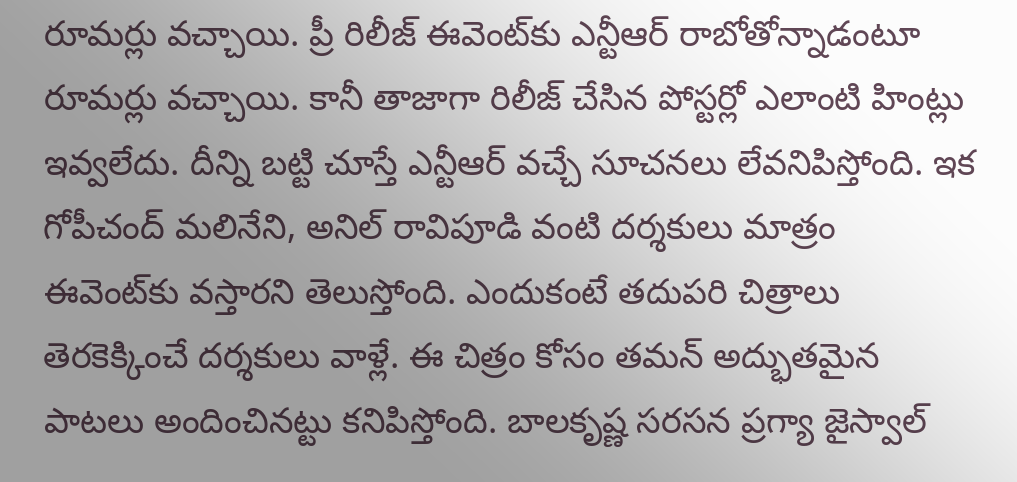రూమర్లు వచ్చాయి. ప్రీ రిలీజ్ ఈవెంట్‌కు ఎన్టీఆర్ రాబోతోన్నాడంటూ రూమర్లు వచ్చాయి. కానీ తాజాగా రిలీజ్ చేసిన పోస్టర్లో ఎలాంటి హింట్లు ఇవ్వలేదు. దీన్ని బట్టి చూస్తే ఎన్టీఆర్ వచ్చే సూచనలు లేవనిపిస్తోంది. ఇక గోపీచంద్ మలినేని, అనిల్ రావిపూడి వంటి దర్శకులు మాత్రం ఈవెంట్‌కు వస్తారని తెలుస్తోంది. ఎందుకంటే తదుపరి చిత్రాలు తెరకెక్కించే దర్శకులు వాళ్లే. ఈ చిత్రం కోసం తమన్ అద్భుతమైన పాటలు అందించినట్టు కనిపిస్తోంది. బాలకృష్ణ సరసన ప్రగ్యా జైస్వాల్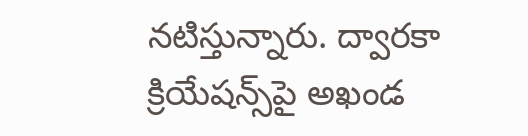నటిస్తున్నారు. ద్వారకా క్రియేషన్స్‌పై అఖండ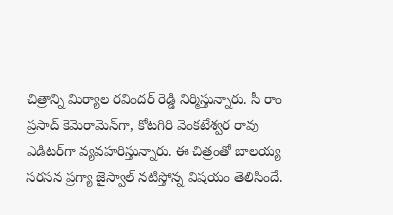చిత్రాన్ని మిర్యాల రవిందర్ రెడ్డి నిర్మిస్తున్నారు. సీ రాం ప్రసాద్ కెమెరామెన్‌గా, కోటగిరి వెంకటేశ్వర రావు ఎడిటర్‌గా వ్యవహరిస్తున్నారు. ఈ చిత్రంతో బాలయ్య సరసన ప్రగ్యా జైస్వాల్ నటిస్తోన్న విషయం తెలిసిందే.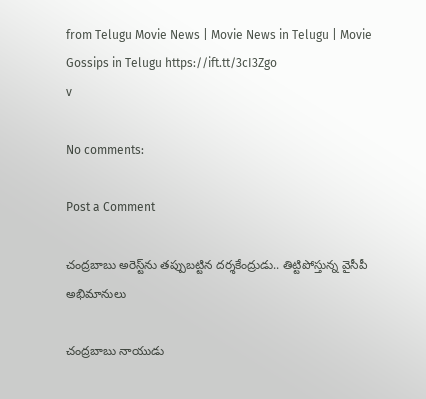from Telugu Movie News | Movie News in Telugu | Movie Gossips in Telugu https://ift.tt/3cI3Zgo
v

No comments:

Post a Comment

చంద్రబాబు అరెస్ట్‌ను తప్పుబట్టిన దర్శకేంద్రుడు.. తిట్టిపోస్తున్న వైసీపీ అభిమానులు

చంద్రబాబు నాయుడు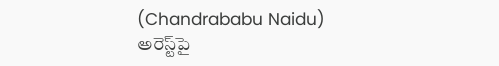(Chandrababu Naidu) అరెస్ట్‌పై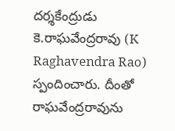దర్శకేంద్రుడు కె.రాఘవేంద్రరావు (K Raghavendra Rao) స్పందించారు. దీంతో రాఘవేంద్రరావును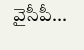వైసీపీ...